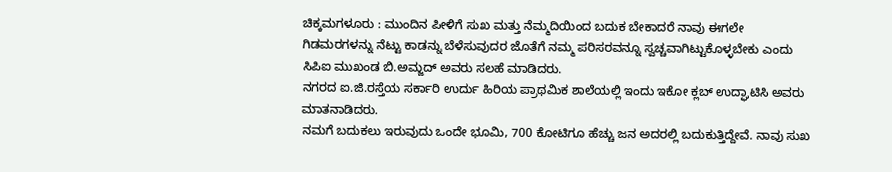ಚಿಕ್ಕಮಗಳೂರು : ಮುಂದಿನ ಪೀಳಿಗೆ ಸುಖ ಮತ್ತು ನೆಮ್ಮದಿಯಿಂದ ಬದುಕ ಬೇಕಾದರೆ ನಾವು ಈಗಲೇ ಗಿಡಮರಗಳನ್ನು ನೆಟ್ಟು ಕಾಡನ್ನು ಬೆಳೆಸುವುದರ ಜೊತೆಗೆ ನಮ್ಮ ಪರಿಸರವನ್ನೂ ಸ್ವಚ್ಚವಾಗಿಟ್ಟುಕೊಳ್ಳಬೇಕು ಎಂದು ಸಿಪಿಐ ಮುಖಂಡ ಬಿ.ಅಮ್ಜದ್ ಅವರು ಸಲಹೆ ಮಾಡಿದರು.
ನಗರದ ಐ.ಜಿ.ರಸ್ತೆಯ ಸರ್ಕಾರಿ ಉರ್ದು ಹಿರಿಯ ಪ್ರಾಥಮಿಕ ಶಾಲೆಯಲ್ಲಿ ಇಂದು ಇಕೋ ಕ್ಲಬ್ ಉದ್ಘಾಟಿಸಿ ಅವರು ಮಾತನಾಡಿದರು.
ನಮಗೆ ಬದುಕಲು ಇರುವುದು ಒಂದೇ ಭೂಮಿ, 700 ಕೋಟಿಗೂ ಹೆಚ್ಚು ಜನ ಅದರಲ್ಲಿ ಬದುಕುತ್ತಿದ್ದೇವೆ. ನಾವು ಸುಖ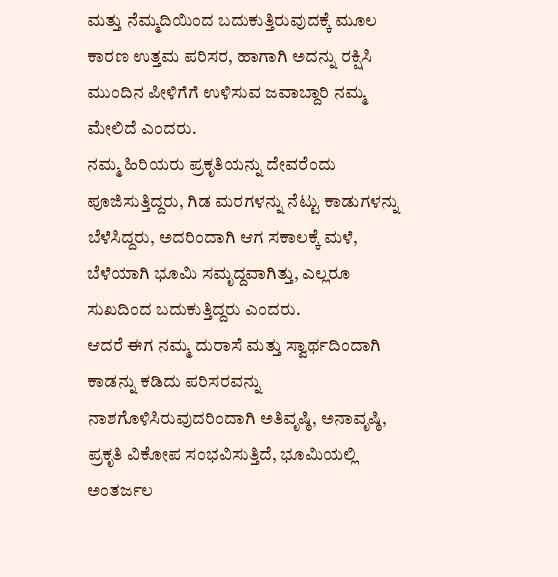ಮತ್ತು ನೆಮ್ಮದಿಯಿಂದ ಬದುಕುತ್ತಿರುವುದಕ್ಕೆ ಮೂಲ ಕಾರಣ ಉತ್ತಮ ಪರಿಸರ, ಹಾಗಾಗಿ ಅದನ್ನು ರಕ್ಷಿಸಿ ಮುಂದಿನ ಪೀಳಿಗೆಗೆ ಉಳಿಸುವ ಜವಾಬ್ದಾರಿ ನಮ್ಮ ಮೇಲಿದೆ ಎಂದರು.
ನಮ್ಮ ಹಿರಿಯರು ಪ್ರಕೃತಿಯನ್ನು ದೇವರೆಂದು ಪೂಜಿಸುತ್ತಿದ್ದರು, ಗಿಡ ಮರಗಳನ್ನು ನೆಟ್ಟು ಕಾಡುಗಳನ್ನು ಬೆಳೆಸಿದ್ದರು, ಅದರಿಂದಾಗಿ ಆಗ ಸಕಾಲಕ್ಕೆ ಮಳೆ, ಬೆಳೆಯಾಗಿ ಭೂಮಿ ಸಮೃದ್ದವಾಗಿತ್ತು, ಎಲ್ಲರೂ ಸುಖದಿಂದ ಬದುಕುತ್ತಿದ್ದರು ಎಂದರು.
ಆದರೆ ಈಗ ನಮ್ಮ ದುರಾಸೆ ಮತ್ತು ಸ್ವಾರ್ಥದಿಂದಾಗಿ ಕಾಡನ್ನು ಕಡಿದು ಪರಿಸರವನ್ನು ನಾಶಗೊಳಿಸಿರುವುದರಿಂದಾಗಿ ಅತಿವೃಷ್ಠಿ, ಅನಾವೃಷ್ಠಿ, ಪ್ರಕೃತಿ ವಿಕೋಪ ಸಂಭವಿಸುತ್ತಿದೆ, ಭೂಮಿಯಲ್ಲಿ ಅಂತರ್ಜಲ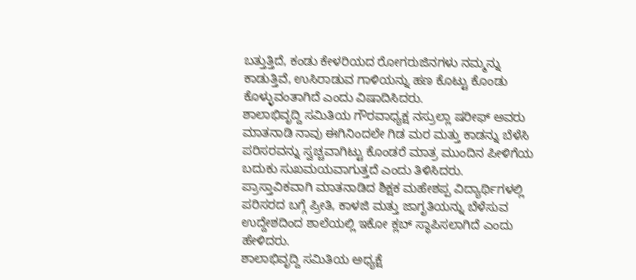ಬತ್ತುತ್ತಿದೆ, ಕಂಡು ಕೇಳರಿಯದ ರೋಗರುಜಿನಗಳು ನಮ್ಮನ್ನು ಕಾಡುತ್ತಿವೆ, ಉಸಿರಾಡುವ ಗಾಳಿಯನ್ನು ಹಣ ಕೊಟ್ಟು ಕೊಂಡು ಕೊಳ್ಳುವಂತಾಗಿದೆ ಎಂದು ವಿಷಾದಿಸಿದರು.
ಶಾಲಾಭಿವೃದ್ದಿ ಸಮಿತಿಯ ಗೌರವಾಧ್ಯಕ್ಷ ನಸ್ರುಲ್ಲಾ ಷರೀಫ್ ಅವರು ಮಾತನಾಡಿ ನಾವು ಈಗಿನಿಂದಲೇ ಗಿಡ ಮರ ಮತ್ತು ಕಾಡನ್ನು ಬೆಳೆಸಿ ಪರಿಸರವನ್ನು ಸ್ವಚ್ಚವಾಗಿಟ್ಟು ಕೊಂಡರೆ ಮಾತ್ರ ಮುಂದಿನ ಪೀಳಿಗೆಯ ಬದುಕು ಸುಖಮಯವಾಗುತ್ತದೆ ಎಂದು ತಿಳಿಸಿದರು.
ಪ್ರಾಸ್ತಾವಿಕವಾಗಿ ಮಾತನಾಡಿದ ಶಿಕ್ಷಕ ಮಹೇಶಪ್ಪ ವಿದ್ಯಾರ್ಥಿಗಳಲ್ಲಿ ಪರಿಸರದ ಬಗ್ಗೆ ಪ್ರೀತಿ, ಕಾಳಜಿ ಮತ್ತು ಜಾಗೃತಿಯನ್ನು ಬೆಳೆಸುವ ಉದ್ದೇಶದಿಂದ ಶಾಲೆಯಲ್ಲಿ ಇಕೋ ಕ್ಲಬ್ ಸ್ಥಾಪಿಸಲಾಗಿದೆ ಎಂದು ಹೇಳಿದರು.
ಶಾಲಾಭಿವೃದ್ದಿ ಸಮಿತಿಯ ಅಧ್ಯಕ್ಷೆ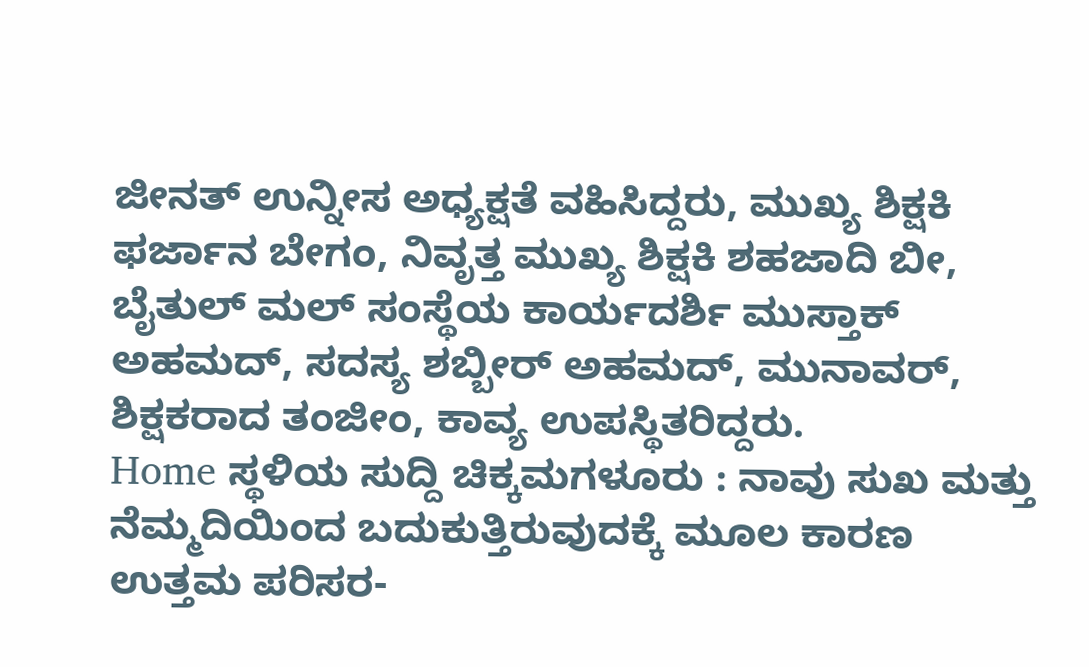ಜೀನತ್ ಉನ್ನೀಸ ಅಧ್ಯಕ್ಷತೆ ವಹಿಸಿದ್ದರು, ಮುಖ್ಯ ಶಿಕ್ಷಕಿ ಫರ್ಜಾನ ಬೇಗಂ, ನಿವೃತ್ತ ಮುಖ್ಯ ಶಿಕ್ಷಕಿ ಶಹಜಾದಿ ಬೀ, ಬೈತುಲ್ ಮಲ್ ಸಂಸ್ಥೆಯ ಕಾರ್ಯದರ್ಶಿ ಮುಸ್ತಾಕ್ ಅಹಮದ್, ಸದಸ್ಯ ಶಬ್ಬೀರ್ ಅಹಮದ್, ಮುನಾವರ್, ಶಿಕ್ಷಕರಾದ ತಂಜೀಂ, ಕಾವ್ಯ ಉಪಸ್ಥಿತರಿದ್ದರು.
Home ಸ್ಥಳಿಯ ಸುದ್ದಿ ಚಿಕ್ಕಮಗಳೂರು : ನಾವು ಸುಖ ಮತ್ತು ನೆಮ್ಮದಿಯಿಂದ ಬದುಕುತ್ತಿರುವುದಕ್ಕೆ ಮೂಲ ಕಾರಣ ಉತ್ತಮ ಪರಿಸರ-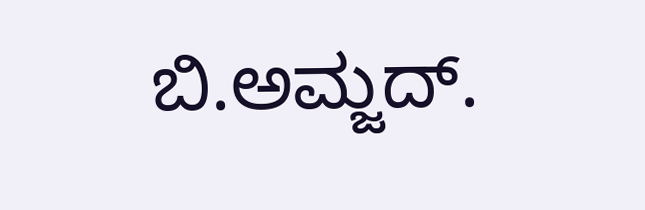ಬಿ.ಅಮ್ಜದ್.